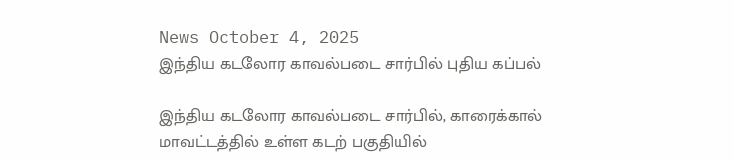News October 4, 2025
இந்திய கடலோர காவல்படை சார்பில் புதிய கப்பல்

இந்திய கடலோர காவல்படை சார்பில், காரைக்கால் மாவட்டத்தில் உள்ள கடற் பகுதியில்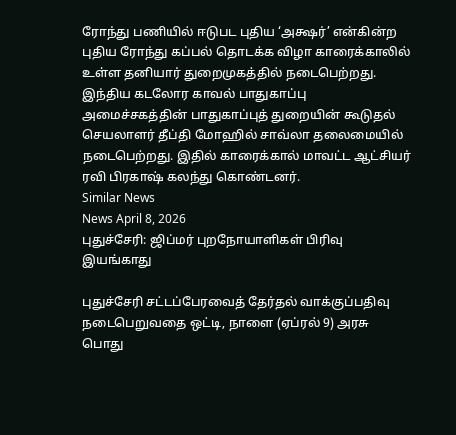ரோந்து பணியில் ஈடுபட புதிய ‘அக்ஷர்’ என்கின்ற புதிய ரோந்து கப்பல் தொடக்க விழா காரைக்காலில் உள்ள தனியார் துறைமுகத்தில் நடைபெற்றது. இந்திய கடலோர காவல் பாதுகாப்பு அமைச்சகத்தின் பாதுகாப்புத் துறையின் கூடுதல் செயலாளர் தீப்தி மோஹில் சாவ்லா தலைமையில் நடைபெற்றது. இதில் காரைக்கால் மாவட்ட ஆட்சியர் ரவி பிரகாஷ் கலந்து கொண்டனர்.
Similar News
News April 8, 2026
புதுச்சேரி: ஜிப்மர் புறநோயாளிகள் பிரிவு இயங்காது

புதுச்சேரி சட்டப்பேரவைத் தேர்தல் வாக்குப்பதிவு நடைபெறுவதை ஒட்டி, நாளை (ஏப்ரல் 9) அரசு பொது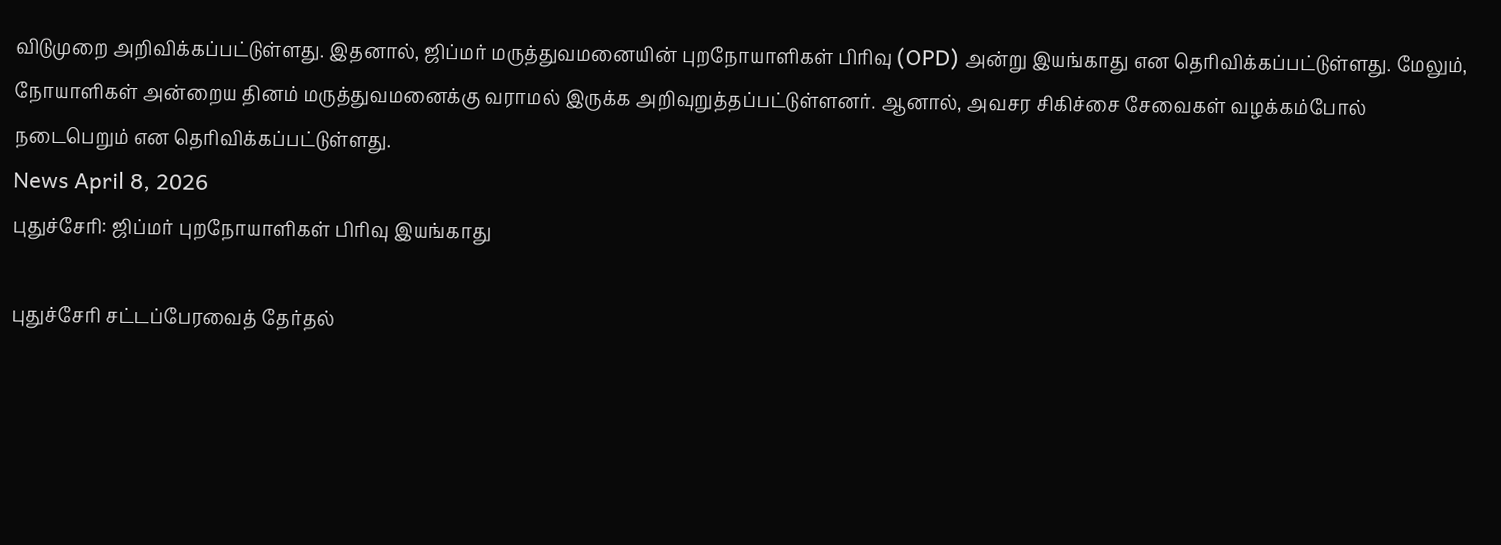விடுமுறை அறிவிக்கப்பட்டுள்ளது. இதனால், ஜிப்மர் மருத்துவமனையின் புறநோயாளிகள் பிரிவு (OPD) அன்று இயங்காது என தெரிவிக்கப்பட்டுள்ளது. மேலும், நோயாளிகள் அன்றைய தினம் மருத்துவமனைக்கு வராமல் இருக்க அறிவுறுத்தப்பட்டுள்ளனர். ஆனால், அவசர சிகிச்சை சேவைகள் வழக்கம்போல் நடைபெறும் என தெரிவிக்கப்பட்டுள்ளது.
News April 8, 2026
புதுச்சேரி: ஜிப்மர் புறநோயாளிகள் பிரிவு இயங்காது

புதுச்சேரி சட்டப்பேரவைத் தேர்தல்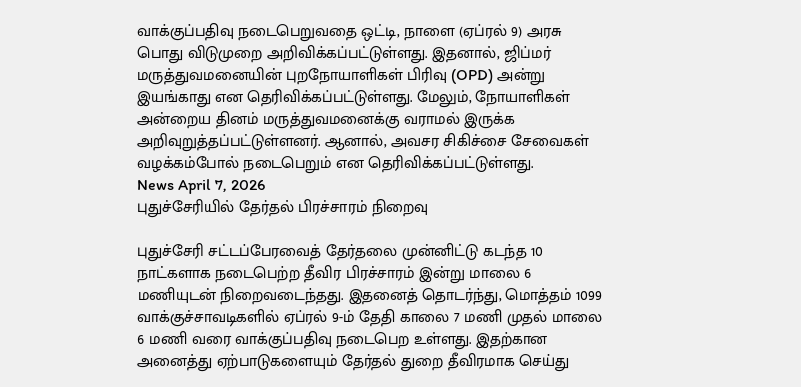வாக்குப்பதிவு நடைபெறுவதை ஒட்டி, நாளை (ஏப்ரல் 9) அரசு பொது விடுமுறை அறிவிக்கப்பட்டுள்ளது. இதனால், ஜிப்மர் மருத்துவமனையின் புறநோயாளிகள் பிரிவு (OPD) அன்று இயங்காது என தெரிவிக்கப்பட்டுள்ளது. மேலும், நோயாளிகள் அன்றைய தினம் மருத்துவமனைக்கு வராமல் இருக்க அறிவுறுத்தப்பட்டுள்ளனர். ஆனால், அவசர சிகிச்சை சேவைகள் வழக்கம்போல் நடைபெறும் என தெரிவிக்கப்பட்டுள்ளது.
News April 7, 2026
புதுச்சேரியில் தேர்தல் பிரச்சாரம் நிறைவு

புதுச்சேரி சட்டப்பேரவைத் தேர்தலை முன்னிட்டு கடந்த 10 நாட்களாக நடைபெற்ற தீவிர பிரச்சாரம் இன்று மாலை 6 மணியுடன் நிறைவடைந்தது. இதனைத் தொடர்ந்து, மொத்தம் 1099 வாக்குச்சாவடிகளில் ஏப்ரல் 9-ம் தேதி காலை 7 மணி முதல் மாலை 6 மணி வரை வாக்குப்பதிவு நடைபெற உள்ளது. இதற்கான அனைத்து ஏற்பாடுகளையும் தேர்தல் துறை தீவிரமாக செய்து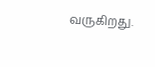வருகிறது.